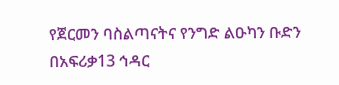የጀርመን ባስልጣናትና የንግድ ልዑካን ቡድን በአፍሪቃ13 ኅዳር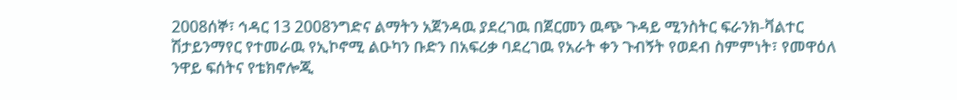2008ሰኞ፣ ኅዳር 13 2008ንግድና ልማትን አጀንዳዉ ያደረገዉ በጀርመን ዉጭ ጉዳይ ሚንስትር ፍራንክ-ቫልተር ሽታይንማየር የተመራዉ የኢኮኖሚ ልዑካን ቡድን በአፍሪቃ ባደረገዉ የአራት ቀን ጉብኝት የወደብ ስምምነት፣ የመዋዕለ ንዋይ ፍሰትና የቴክኖሎጂ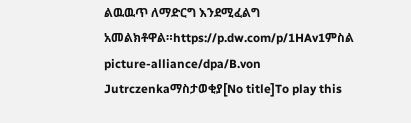ልዉዉጥ ለማድርግ እንደሚፈልግ አመልክቶዋል።https://p.dw.com/p/1HAv1ምስል picture-alliance/dpa/B.von Jutrczenkaማስታወቂያ[No title]To play this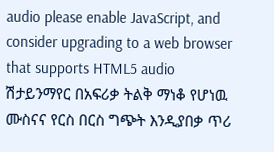audio please enable JavaScript, and consider upgrading to a web browser that supports HTML5 audio ሽታይንማየር በአፍሪቃ ትልቅ ማነቆ የሆነዉ ሙስናና የርስ በርስ ግጭት እንዲያበቃ ጥሪ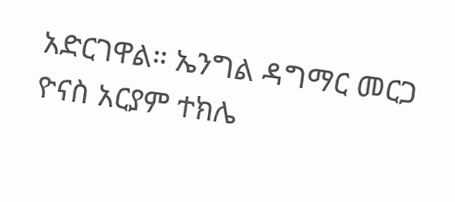አድርገዋል። ኤንግል ዳግማር መርጋ ዮናስ አርያም ተክሌ